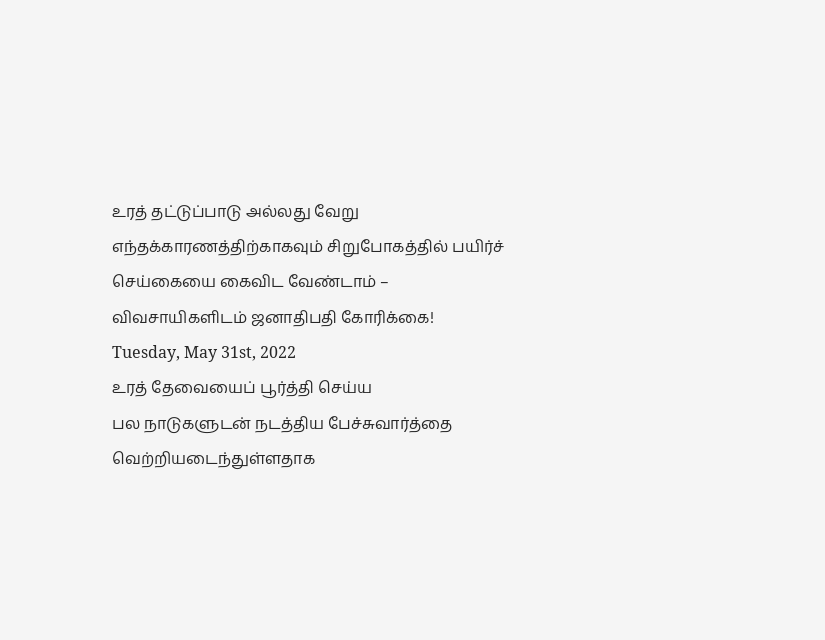உரத் தட்டுப்பாடு அல்லது வேறு எந்தக்காரணத்திற்காகவும் சிறுபோகத்தில் பயிர்ச் செய்கையை கைவிட வேண்டாம் – விவசாயிகளிடம் ஜனாதிபதி கோரிக்கை!
Tuesday, May 31st, 2022
உரத் தேவையைப் பூர்த்தி செய்ய
பல நாடுகளுடன் நடத்திய பேச்சுவார்த்தை வெற்றியடைந்துள்ளதாக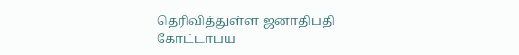தெரிவித்துள்ள ஜனாதிபதி
கோட்டாபய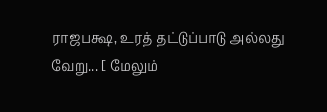ராஜபக்ஷ, உரத் தட்டுப்பாடு அல்லது
வேறு... [ மேலும்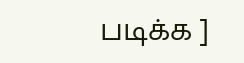படிக்க ]